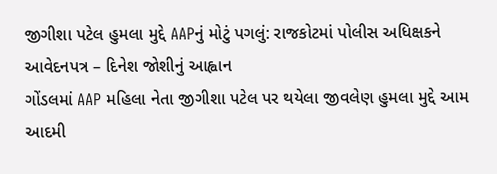જીગીશા પટેલ હુમલા મુદ્દે AAPનું મોટું પગલું: રાજકોટમાં પોલીસ અધિક્ષકને આવેદનપત્ર – દિનેશ જોશીનું આહ્વાન
ગોંડલમાં AAP મહિલા નેતા જીગીશા પટેલ પર થયેલા જીવલેણ હુમલા મુદ્દે આમ આદમી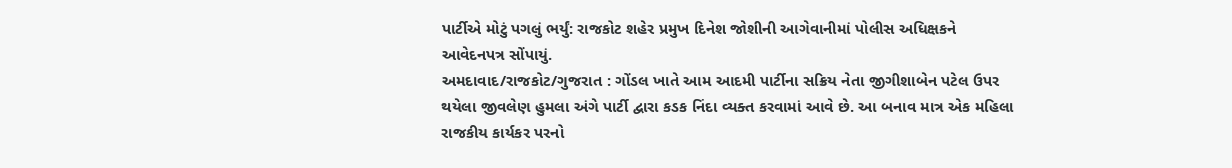પાર્ટીએ મોટું પગલું ભર્યું: રાજકોટ શહેર પ્રમુખ દિનેશ જોશીની આગેવાનીમાં પોલીસ અધિક્ષકને આવેદનપત્ર સોંપાયું.
અમદાવાદ/રાજકોટ/ગુજરાત : ગોંડલ ખાતે આમ આદમી પાર્ટીના સક્રિય નેતા જીગીશાબેન પટેલ ઉપર થયેલા જીવલેણ હુમલા અંગે પાર્ટી દ્વારા કડક નિંદા વ્યક્ત કરવામાં આવે છે. આ બનાવ માત્ર એક મહિલા રાજકીય કાર્યકર પરનો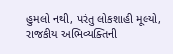હુમલો નથી, પરંતુ લોકશાહી મૂલ્યો, રાજકીય અભિવ્યક્તિની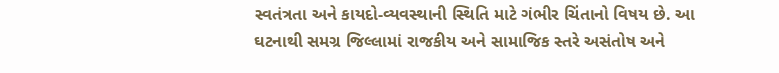સ્વતંત્રતા અને કાયદો-વ્યવસ્થાની સ્થિતિ માટે ગંભીર ચિંતાનો વિષય છે. આ ઘટનાથી સમગ્ર જિલ્લામાં રાજકીય અને સામાજિક સ્તરે અસંતોષ અને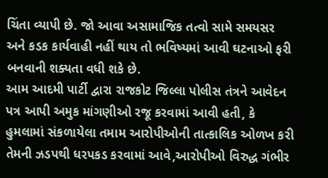ચિંતા વ્યાપી છે. જો આવા અસામાજિક તત્વો સામે સમયસર અને કડક કાર્યવાહી નહીં થાય તો ભવિષ્યમાં આવી ઘટનાઓ ફરી બનવાની શક્યતા વધી શકે છે.
આમ આદમી પાર્ટી દ્વારા રાજકોટ જિલ્લા પોલીસ તંત્રને આવેદન પત્ર આપી અમુક માંગણીઓ રજૂ કરવામાં આવી હતી, કે હુમલામાં સંકળાયેલા તમામ આરોપીઓની તાત્કાલિક ઓળખ કરી તેમની ઝડપથી ધરપકડ કરવામાં આવે,આરોપીઓ વિરુદ્ધ ગંભીર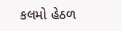કલમો હેઠળ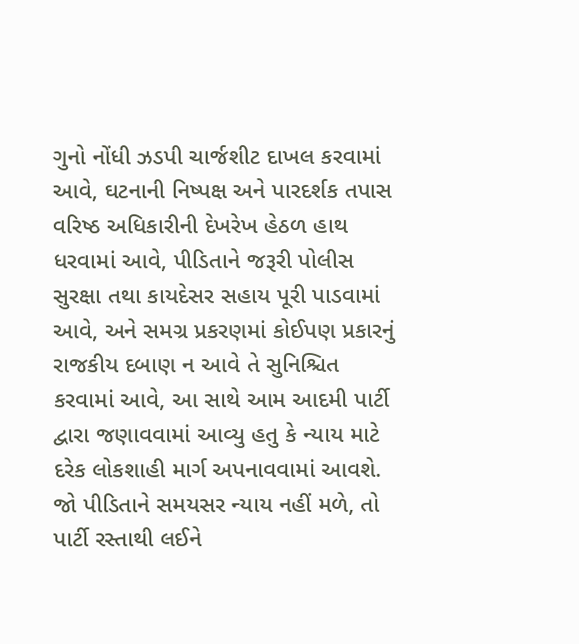ગુનો નોંધી ઝડપી ચાર્જશીટ દાખલ કરવામાં આવે, ઘટનાની નિષ્પક્ષ અને પારદર્શક તપાસ વરિષ્ઠ અધિકારીની દેખરેખ હેઠળ હાથ ધરવામાં આવે, પીડિતાને જરૂરી પોલીસ સુરક્ષા તથા કાયદેસર સહાય પૂરી પાડવામાં આવે, અને સમગ્ર પ્રકરણમાં કોઈપણ પ્રકારનું રાજકીય દબાણ ન આવે તે સુનિશ્ચિત કરવામાં આવે, આ સાથે આમ આદમી પાર્ટી દ્વારા જણાવવામાં આવ્યુ હતુ કે ન્યાય માટે દરેક લોકશાહી માર્ગ અપનાવવામાં આવશે. જો પીડિતાને સમયસર ન્યાય નહીં મળે, તો પાર્ટી રસ્તાથી લઈને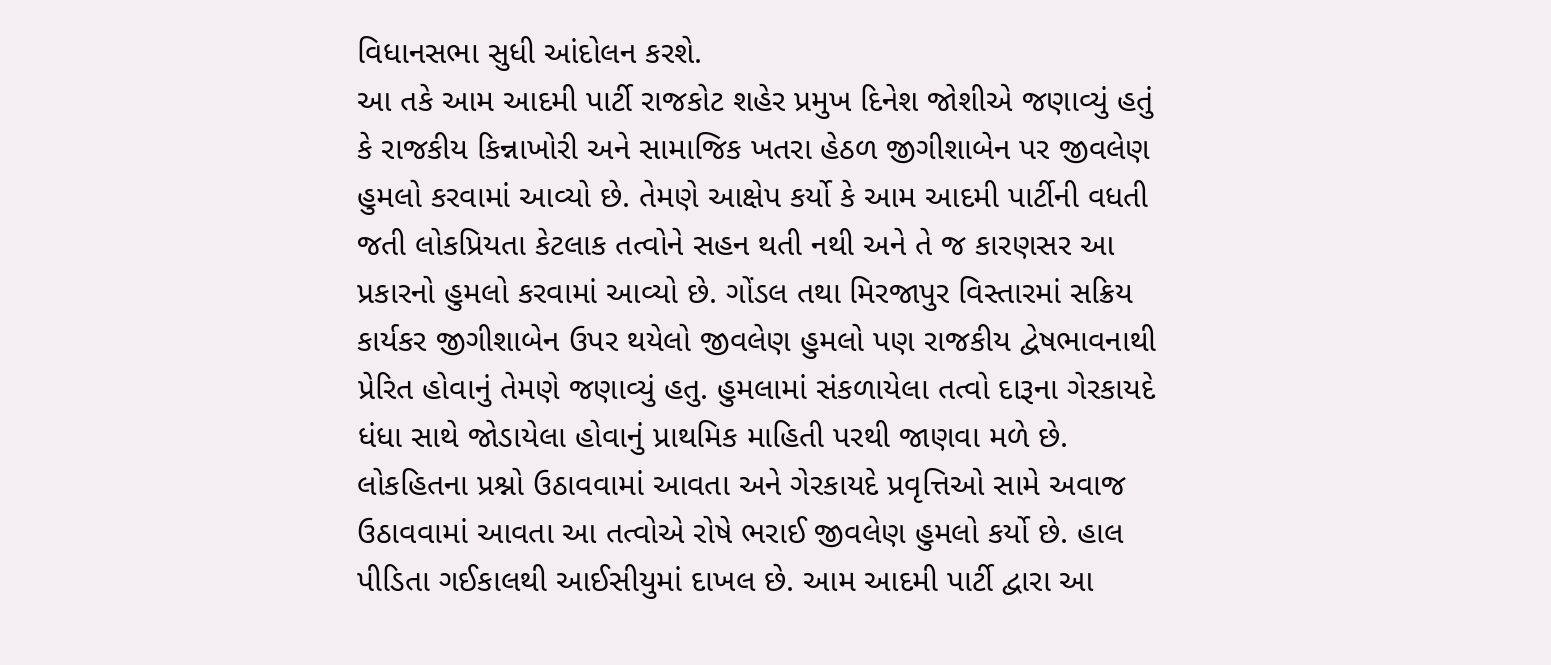વિધાનસભા સુધી આંદોલન કરશે.
આ તકે આમ આદમી પાર્ટી રાજકોટ શહેર પ્રમુખ દિનેશ જોશીએ જણાવ્યું હતું કે રાજકીય કિન્નાખોરી અને સામાજિક ખતરા હેઠળ જીગીશાબેન પર જીવલેણ હુમલો કરવામાં આવ્યો છે. તેમણે આક્ષેપ કર્યો કે આમ આદમી પાર્ટીની વધતી જતી લોકપ્રિયતા કેટલાક તત્વોને સહન થતી નથી અને તે જ કારણસર આ પ્રકારનો હુમલો કરવામાં આવ્યો છે. ગોંડલ તથા મિરજાપુર વિસ્તારમાં સક્રિય કાર્યકર જીગીશાબેન ઉપર થયેલો જીવલેણ હુમલો પણ રાજકીય દ્વેષભાવનાથી પ્રેરિત હોવાનું તેમણે જણાવ્યું હતુ. હુમલામાં સંકળાયેલા તત્વો દારૂના ગેરકાયદે ધંધા સાથે જોડાયેલા હોવાનું પ્રાથમિક માહિતી પરથી જાણવા મળે છે. લોકહિતના પ્રશ્નો ઉઠાવવામાં આવતા અને ગેરકાયદે પ્રવૃત્તિઓ સામે અવાજ ઉઠાવવામાં આવતા આ તત્વોએ રોષે ભરાઈ જીવલેણ હુમલો કર્યો છે. હાલ પીડિતા ગઈકાલથી આઈસીયુમાં દાખલ છે. આમ આદમી પાર્ટી દ્વારા આ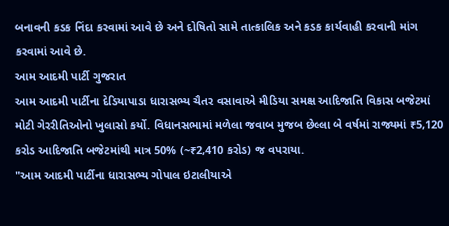બનાવની કડક નિંદા કરવામાં આવે છે અને દોષિતો સામે તાત્કાલિક અને કડક કાર્યવાહી કરવાની માંગ કરવામાં આવે છે.
આમ આદમી પાર્ટી ગુજરાત
આમ આદમી પાર્ટીના દેડિયાપાડા ધારાસભ્ય ચૈતર વસાવાએ મીડિયા સમક્ષ આદિજાતિ વિકાસ બજેટમાં મોટી ગેરરીતિઓનો ખુલાસો કર્યો. વિધાનસભામાં મળેલા જવાબ મુજબ છેલ્લા બે વર્ષમાં રાજ્યમાં ₹5,120 કરોડ આદિજાતિ બજેટમાંથી માત્ર 50% (~₹2,410 કરોડ) જ વપરાયા.
"આમ આદમી પાર્ટીના ધારાસભ્ય ગોપાલ ઇટાલીયાએ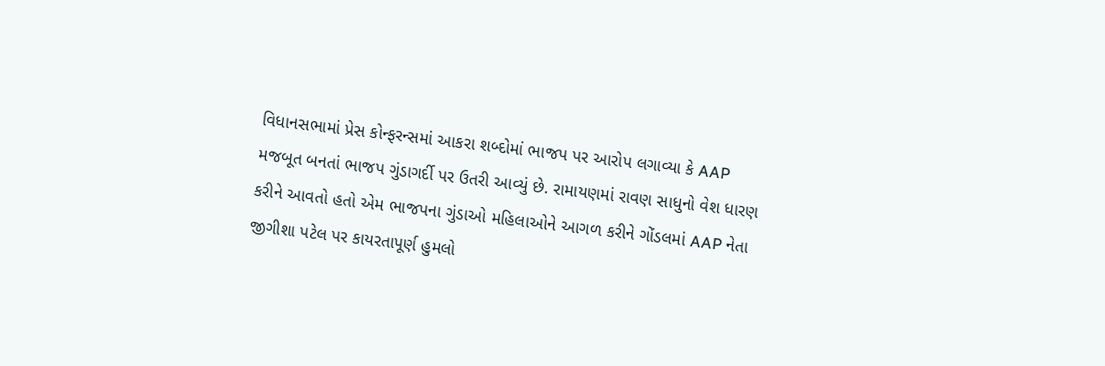વિધાનસભામાં પ્રેસ કોન્ફરન્સમાં આકરા શબ્દોમાં ભાજપ પર આરોપ લગાવ્યા કે AAP મજબૂત બનતાં ભાજપ ગુંડાગર્દી પર ઉતરી આવ્યું છે. રામાયણમાં રાવણ સાધુનો વેશ ધારણ કરીને આવતો હતો એમ ભાજપના ગુંડાઓ મહિલાઓને આગળ કરીને ગોંડલમાં AAP નેતા જીગીશા પટેલ પર કાયરતાપૂર્ણ હુમલો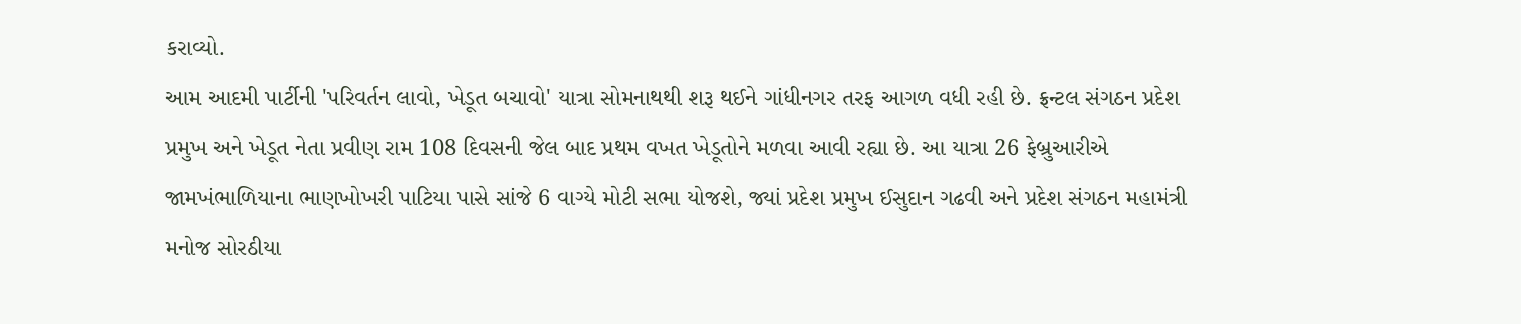કરાવ્યો.
આમ આદમી પાર્ટીની 'પરિવર્તન લાવો, ખેડૂત બચાવો' યાત્રા સોમનાથથી શરૂ થઈને ગાંધીનગર તરફ આગળ વધી રહી છે. ફ્રન્ટલ સંગઠન પ્રદેશ પ્રમુખ અને ખેડૂત નેતા પ્રવીણ રામ 108 દિવસની જેલ બાદ પ્રથમ વખત ખેડૂતોને મળવા આવી રહ્યા છે. આ યાત્રા 26 ફેબ્રુઆરીએ જામખંભાળિયાના ભાણખોખરી પાટિયા પાસે સાંજે 6 વાગ્યે મોટી સભા યોજશે, જ્યાં પ્રદેશ પ્રમુખ ઈસુદાન ગઢવી અને પ્રદેશ સંગઠન મહામંત્રી મનોજ સોરઠીયા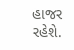હાજર રહેશે.